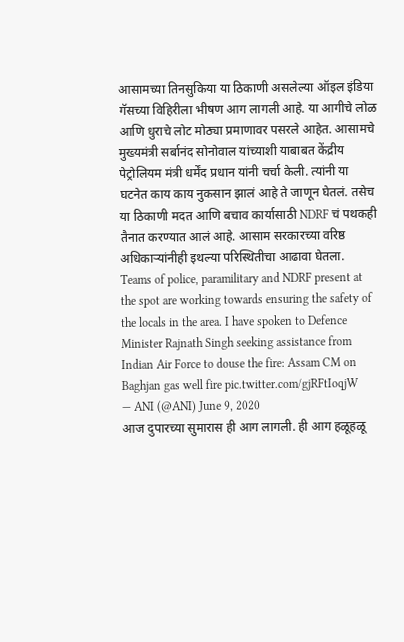आसामच्या तिनसुकिया या ठिकाणी असलेल्या ऑइल इंडिया गॅसच्या विहिरीला भीषण आग लागली आहे. या आगीचे लोळ आणि धुराचे लोट मोठ्या प्रमाणावर पसरले आहेत. आसामचे मुख्यमंत्री सर्बानंद सोनोवाल यांच्याशी याबाबत केंद्रीय पेट्रोलियम मंत्री धर्मेंद प्रधान यांनी चर्चा केली. त्यांनी या घटनेत काय काय नुकसान झालं आहे ते जाणून घेतलं. तसेच या ठिकाणी मदत आणि बचाव कार्यासाठी NDRF चं पथकही तैनात करण्यात आलं आहे. आसाम सरकारच्या वरिष्ठ अधिकाऱ्यांनीही इथल्या परिस्थितीचा आढावा घेतला.
Teams of police, paramilitary and NDRF present at the spot are working towards ensuring the safety of the locals in the area. I have spoken to Defence Minister Rajnath Singh seeking assistance from Indian Air Force to douse the fire: Assam CM on Baghjan gas well fire pic.twitter.com/gjRFtIoqjW
— ANI (@ANI) June 9, 2020
आज दुपारच्या सुमारास ही आग लागली. ही आग हळूहळू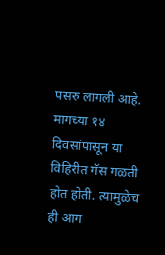पसरु लागली आहे. मागच्या १४ दिवसांपासून या विहिरीत गॅस गळती होत होती. त्यामुळेच ही आग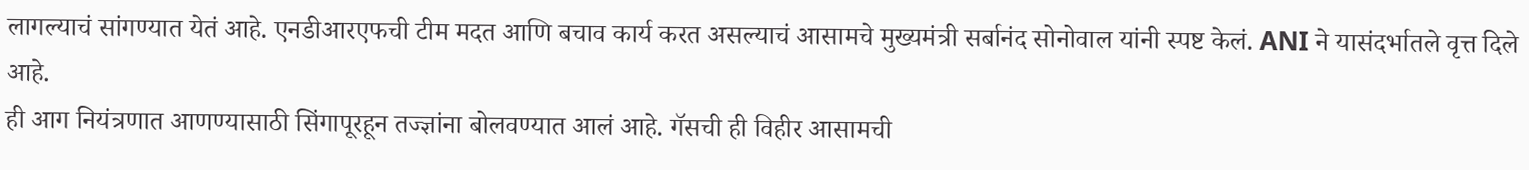लागल्याचं सांगण्यात येतं आहे. एनडीआरएफची टीम मदत आणि बचाव कार्य करत असल्याचं आसामचे मुख्यमंत्री सर्बानंद सोनोवाल यांनी स्पष्ट केलं. ANI ने यासंदर्भातले वृत्त दिले आहे.
ही आग नियंत्रणात आणण्यासाठी सिंगापूरहून तज्ज्ञांना बोलवण्यात आलं आहे. गॅसची ही विहीर आसामची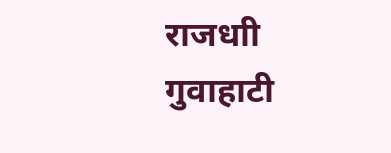राजधाी गुवाहाटी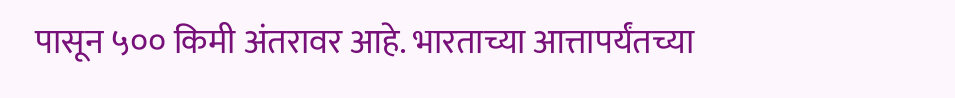पासून ५०० किमी अंतरावर आहे. भारताच्या आत्तापर्यंतच्या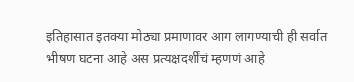इतिहासात इतक्या मोठ्या प्रमाणावर आग लागण्याची ही सर्वात भीषण घटना आहे अस प्रत्यक्षदर्शींचं म्हणणं आहे